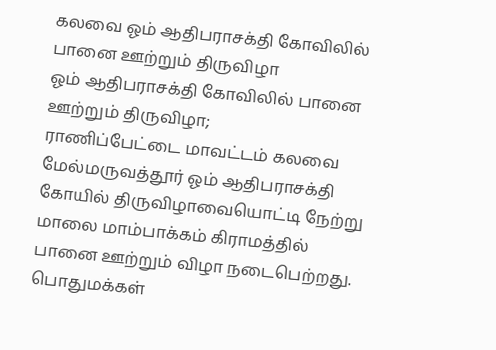கலவை ஓம் ஆதிபராசக்தி கோவிலில் பானை ஊற்றும் திருவிழா
ஓம் ஆதிபராசக்தி கோவிலில் பானை ஊற்றும் திருவிழா;
ராணிப்பேட்டை மாவட்டம் கலவை மேல்மருவத்தூர் ஓம் ஆதிபராசக்தி கோயில் திருவிழாவையொட்டி நேற்று மாலை மாம்பாக்கம் கிராமத்தில் பானை ஊற்றும் விழா நடைபெற்றது. பொதுமக்கள்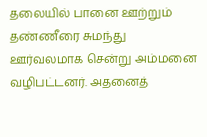தலையில் பானை ஊற்றும் தண்ணீரை சுமந்து ஊர்வலமாக சென்று அம்மனை வழிபட்டனர். அதனைத்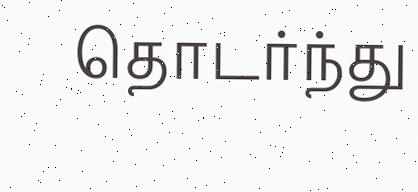தொடர்ந்து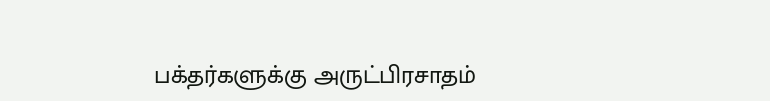பக்தர்களுக்கு அருட்பிரசாதம்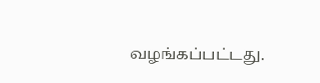வழங்கப்பட்டது.